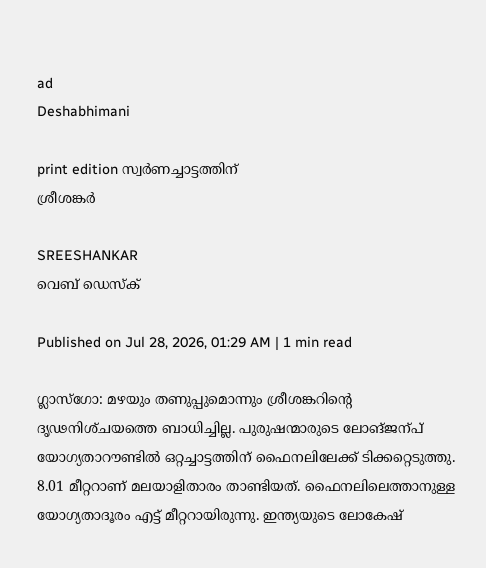ad
Deshabhimani

print edition സ്വർണച്ചാട്ടത്തിന്‌
ശ്രീശങ്കർ

SREESHANKAR
വെബ് ഡെസ്ക്

Published on Jul 28, 2026, 01:29 AM | 1 min read

ഗ്ലാസ്‌ഗോ: മഴയും തണുപ്പുമൊന്നും ശ്രീശങ്കറിന്റെ ദൃഢനിശ്‌ചയത്തെ ബാധിച്ചില്ല. പുരുഷന്മാരുടെ ലോങ്ജന്പ്‌ യോഗ്യതാറ‍ൗണ്ടിൽ ഒറ്റച്ചാട്ടത്തിന്‌ ഫൈനലിലേക്ക്‌ ടിക്കറ്റെടുത്തു. 8.01 മീറ്ററാണ്‌ മലയാളിതാരം താണ്ടിയത്‌. ഫൈനലിലെത്താനുള്ള യോഗ്യതാദൂരം എട്ട്‌ മീറ്ററായിരുന്നു. ഇന്ത്യയുടെ ലോകേഷ്‌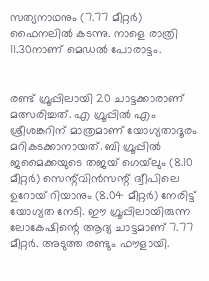സത്യനാഥനും (7.77 മീറ്റർ) ഫൈനലിൽ കടന്നു. നാളെ രാത്രി 11.30നാണ്‌ മെഡൽ പോരാട്ടം.


രണ്ട്‌ ഗ്രൂപ്പിലായി 20 ചാട്ടക്കാരാണ്‌ മത്സരിച്ചത്‌. എ ഗ്രൂപ്പിൽ എം ശ്രീശങ്കറിന്‌ മാത്രമാണ്‌ യോഗ്യതാദൂരം മറികടക്കാനായത്‌. ബി ഗ്രൂപ്പിൽ ജമൈക്കയുടെ തജയ്‌ ഗെയ്‌ലും (8.10 മീറ്റർ) സെന്റ്‌വിൻസന്റ്‌ ദ്വീപിലെ ഉറോയ്‌ റിയാനും (8.04 മീറ്റർ) നേരിട്ട്‌ യോഗ്യത നേടി. ഇ‍ൗ ഗ്രൂപ്പിലായിരുന്ന ലോകേഷിന്റെ ആദ്യ ചാട്ടമാണ്‌ 7.77 മീറ്റർ. അടുത്ത രണ്ടും ഫ‍ൗളായി.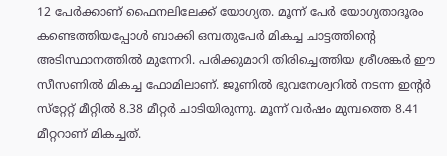12 പേർക്കാണ്‌ ഫൈനലിലേക്ക്‌ യോഗ്യത. മൂന്ന്‌ പേർ യോഗ്യതാദൂരം കണ്ടെത്തിയപ്പോൾ ബാക്കി ഒമ്പതുപേർ മികച്ച ചാട്ടത്തിന്റെ അടിസ്ഥാനത്തിൽ മുന്നേറി. പരിക്കുമാറി തിരിച്ചെത്തിയ ശ്രീശങ്കർ ഇ‍ൗ സീസണിൽ മികച്ച ഫോമിലാണ്‌. ജൂണിൽ ഭുവനേശ്വറിൽ നടന്ന ഇന്റർ സ്‌റ്റേറ്റ്‌ മീറ്റിൽ 8.38 മീറ്റർ ചാടിയിരുന്നു. മൂന്ന്‌ വർഷം മുമ്പത്തെ 8.41 മീറ്ററാണ്‌ മികച്ചത്‌.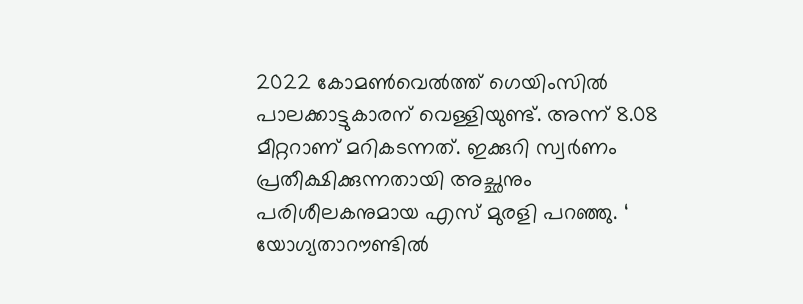2022 കോമൺവെൽത്ത്‌ ഗെയിംസിൽ പാലക്കാട്ടുകാരന്‌ വെള്ളിയുണ്ട്‌. അന്ന്‌ 8.08 മീറ്ററാണ്‌ മറികടന്നത്‌. ഇക്കുറി സ്വർണം പ്രതീക്ഷിക്കുന്നതായി അച്ഛനും പരിശീലകനുമായ എസ്‌ മുരളി പറഞ്ഞു. ‘ യോഗ്യതാറ‍ൗണ്ടിൽ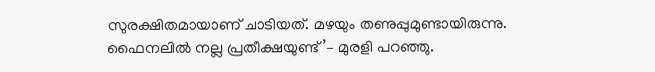സുരക്ഷിതമായാണ്‌ ചാടിയത്‌. മഴയും തണുപ്പുമുണ്ടായിരുന്നു. ഫൈനലിൽ നല്ല പ്രതീക്ഷയുണ്ട്‌’– മുരളി പറഞ്ഞു.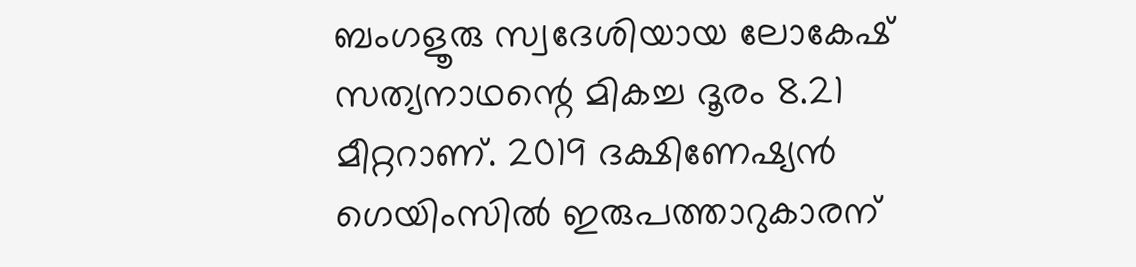ബംഗളൂരു സ്വദേശിയായ ലോകേഷ്‌ സത്യനാഥന്റെ മികച്ച ദൂരം 8.21 മീറ്ററാണ്‌. 2019 ദക്ഷിണേഷ്യൻ ഗെയിംസിൽ ഇരുപത്താറുകാരന്‌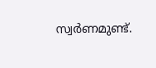സ്വർണമുണ്ട്‌.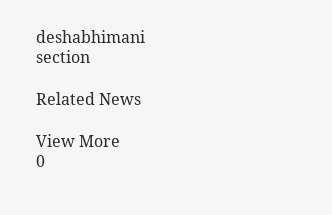deshabhimani section

Related News

View More
0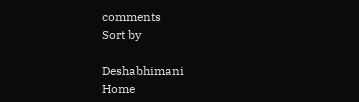comments
Sort by

Deshabhimani
Home